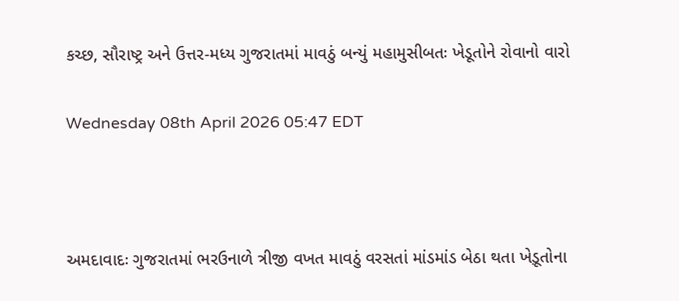કચ્છ, સૌરાષ્ટ્ર અને ઉત્તર-મધ્ય ગુજરાતમાં માવઠું બન્યું મહામુસીબતઃ ખેડૂતોને રોવાનો વારો

Wednesday 08th April 2026 05:47 EDT



અમદાવાદઃ ગુજરાતમાં ભરઉનાળે ત્રીજી વખત માવઠું વરસતાં માંડમાંડ બેઠા થતા ખેડ઼ૂતોના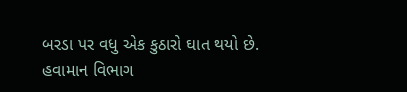બરડા પર વધુ એક કુઠારો ઘાત થયો છે. હવામાન વિભાગ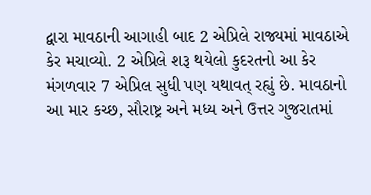દ્વારા માવઠાની આગાહી બાદ 2 એપ્રિલે રાજ્યમાં માવઠાએ કેર મચાવ્યો. 2 એપ્રિલે શરૂ થયેલો કુદરતનો આ કેર મંગળવાર 7 એપ્રિલ સુધી પણ યથાવત્ રહ્યું છે. માવઠાનો આ માર કચ્છ, સૌરાષ્ટ્ર અને મધ્ય અને ઉત્તર ગુજરાતમાં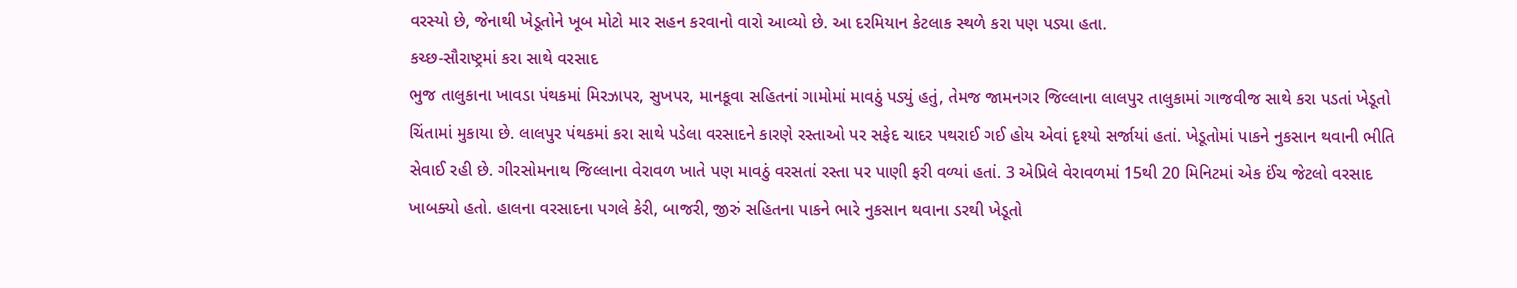વરસ્યો છે, જેનાથી ખેડૂતોને ખૂબ મોટો માર સહન કરવાનો વારો આવ્યો છે. આ દરમિયાન કેટલાક સ્થળે કરા પણ પડ્યા હતા.
કચ્છ-સૌરાષ્ટ્રમાં કરા સાથે વરસાદ
ભુજ તાલુકાના ખાવડા પંથકમાં મિરઝાપર, સુખપર, માનકૂવા સહિતનાં ગામોમાં માવઠું પડ્યું હતું, તેમજ જામનગર જિલ્લાના લાલપુર તાલુકામાં ગાજવીજ સાથે કરા પડતાં ખેડૂતો ચિંતામાં મુકાયા છે. લાલપુર પંથકમાં કરા સાથે પડેલા વરસાદને કારણે રસ્તાઓ પર સફેદ ચાદર પથરાઈ ગઈ હોય એવાં દૃશ્યો સર્જાયાં હતાં. ખેડૂતોમાં પાકને નુકસાન થવાની ભીતિ સેવાઈ રહી છે. ગીરસોમનાથ જિલ્લાના વેરાવળ ખાતે પણ માવઠું વરસતાં રસ્તા પર પાણી ફરી વળ્યાં હતાં. 3 એપ્રિલે વેરાવળમાં 15થી 20 મિનિટમાં એક ઈંચ જેટલો વરસાદ ખાબક્યો હતો. હાલના વરસાદના પગલે કેરી, બાજરી, જીરું સહિતના પાકને ભારે નુકસાન થવાના ડરથી ખેડૂતો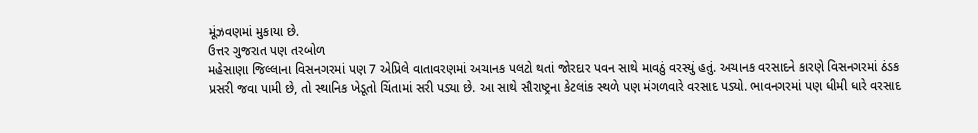મૂંઝવણમાં મુકાયા છે.
ઉત્તર ગુજરાત પણ તરબોળ
મહેસાણા જિલ્લાના વિસનગરમાં પણ 7 એપ્રિલે વાતાવરણમાં અચાનક પલટો થતાં જોરદાર પવન સાથે માવઠું વરસ્યું હતું. અચાનક વરસાદને કારણે વિસનગરમાં ઠંડક પ્રસરી જવા પામી છે, તો સ્થાનિક ખેડૂતો ચિંતામાં સરી પડ્યા છે. આ સાથે સૌરાષ્ટ્રના કેટલાંક સ્થળે પણ મંગળવારે વરસાદ પડ્યો. ભાવનગરમાં પણ ધીમી ધારે વરસાદ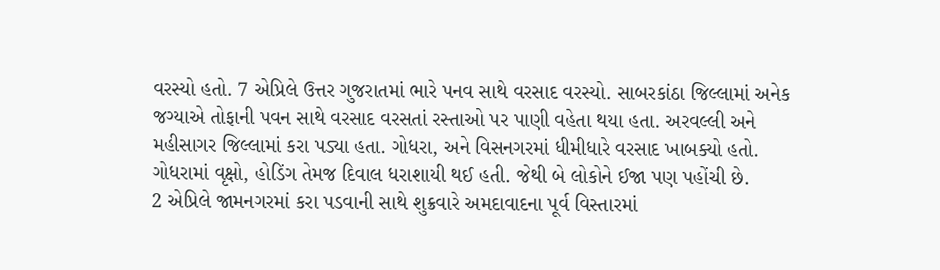વરસ્યો હતો. 7 એપ્રિલે ઉત્તર ગુજરાતમાં ભારે પનવ સાથે વરસાદ વરસ્યો. સાબરકાંઠા જિલ્લામાં અનેક જગ્યાએ તોફાની પવન સાથે વરસાદ વરસતાં રસ્તાઓ પર પાણી વહેતા થયા હતા. અરવલ્લી અને મહીસાગર જિલ્લામાં કરા પડ્યા હતા. ગોધરા, અને વિસનગરમાં ધીમીધારે વરસાદ ખાબક્યો હતો. ગોધરામાં વૃક્ષો, હોડિંગ તેમજ દિવાલ ધરાશાયી થઈ હતી. જેથી બે લોકોને ઈજા પણ પહોંચી છે.
2 એપ્રિલે જામનગરમાં કરા પડવાની સાથે શુક્રવારે અમદાવાદના પૂર્વ વિસ્તારમાં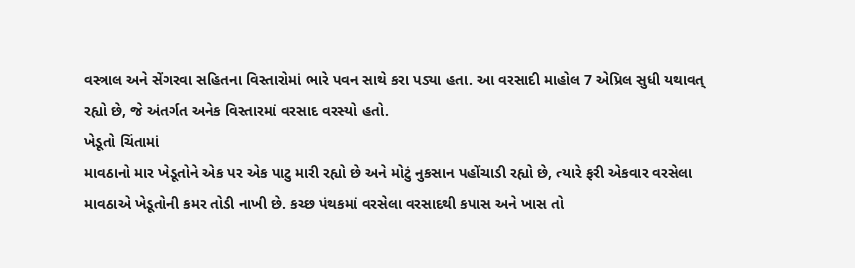વસ્ત્રાલ અને સેંગરવા સહિતના વિસ્તારોમાં ભારે પવન સાથે કરા પડ્યા હતા. આ વરસાદી માહોલ 7 એપ્રિલ સુધી યથાવત્ રહ્યો છે, જે અંતર્ગત અનેક વિસ્તારમાં વરસાદ વરસ્યો હતો.
ખેડૂતો ચિંતામાં
માવઠાનો માર ખેડૂતોને એક પર એક પાટુ મારી રહ્યો છે અને મોટું નુકસાન પહોંચાડી રહ્યો છે, ત્યારે ફરી એકવાર વરસેલા માવઠાએ ખેડૂતોની કમર તોડી નાખી છે. કચ્છ પંથકમાં વરસેલા વરસાદથી કપાસ અને ખાસ તો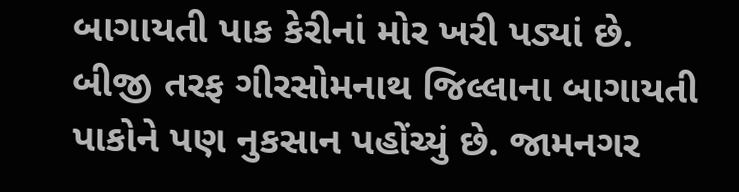બાગાયતી પાક કેરીનાં મોર ખરી પડ્યાં છે.
બીજી તરફ ગીરસોમનાથ જિલ્લાના બાગાયતી પાકોને પણ નુકસાન પહોંચ્યું છે. જામનગર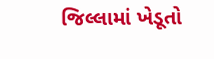જિલ્લામાં ખેડૂતો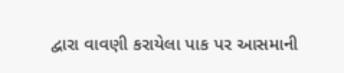દ્વારા વાવણી કરાયેલા પાક પર આસમાની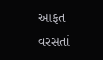આફત વરસતાં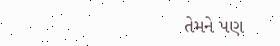તેમને પણ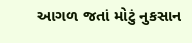આગળ જતાં મોટું નુકસાન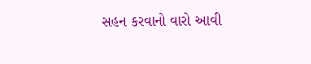સહન કરવાનો વારો આવી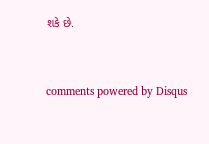શકે છે.


comments powered by Disqus